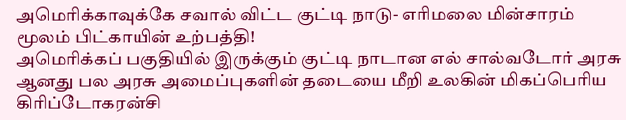அமெரிக்காவுக்கே சவால் விட்ட குட்டி நாடு- எரிமலை மின்சாரம் மூலம் பிட்காயின் உற்பத்தி!
அமெரிக்கப் பகுதியில் இருக்கும் குட்டி நாடான எல் சால்வடோர் அரசு ஆனது பல அரசு அமைப்புகளின் தடையை மீறி உலகின் மிகப்பெரிய கிரிப்டோகரன்சி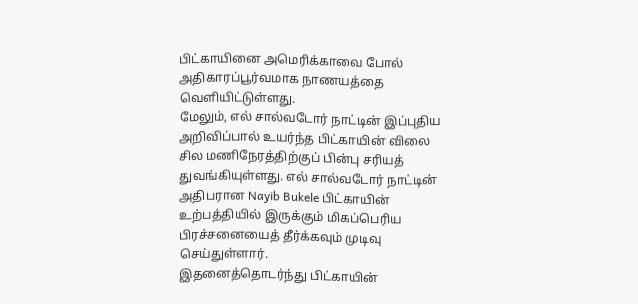பிட்காயினை அமெரிக்காவை போல் அதிகாரப்பூர்வமாக நாணயத்தை வெளியிட்டுள்ளது.
மேலும், எல் சால்வடோர் நாட்டின் இப்புதிய அறிவிப்பால் உயர்ந்த பிட்காயின் விலை சில மணிநேரத்திற்குப் பின்பு சரியத் துவங்கியுள்ளது. எல் சால்வடோர் நாட்டின் அதிபரான Nayib Bukele பிட்காயின் உற்பத்தியில் இருக்கும் மிகப்பெரிய பிரச்சனையைத் தீர்க்கவும் முடிவு செய்துள்ளார்.
இதனைத்தொடர்ந்து பிட்காயின்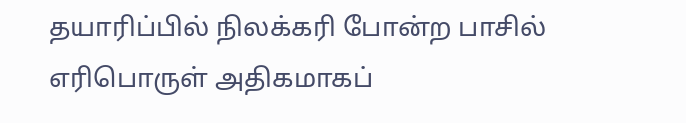தயாரிப்பில் நிலக்கரி போன்ற பாசில் எரிபொருள் அதிகமாகப்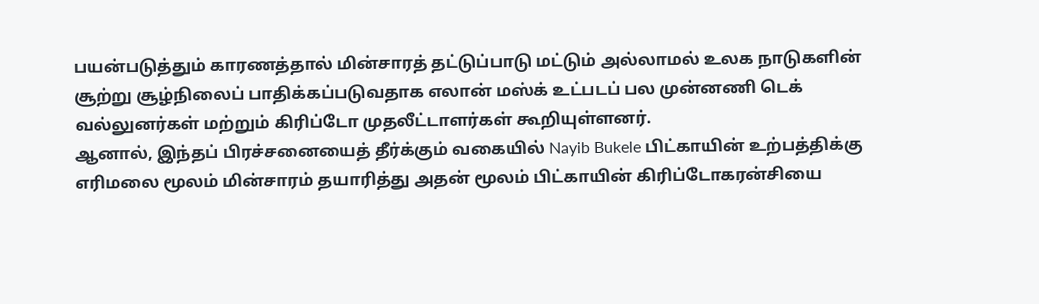பயன்படுத்தும் காரணத்தால் மின்சாரத் தட்டுப்பாடு மட்டும் அல்லாமல் உலக நாடுகளின் சூற்று சூழ்நிலைப் பாதிக்கப்படுவதாக எலான் மஸ்க் உட்படப் பல முன்னணி டெக் வல்லுனர்கள் மற்றும் கிரிப்டோ முதலீட்டாளர்கள் கூறியுள்ளனர்.
ஆனால், இந்தப் பிரச்சனையைத் தீர்க்கும் வகையில் Nayib Bukele பிட்காயின் உற்பத்திக்கு எரிமலை மூலம் மின்சாரம் தயாரித்து அதன் மூலம் பிட்காயின் கிரிப்டோகரன்சியை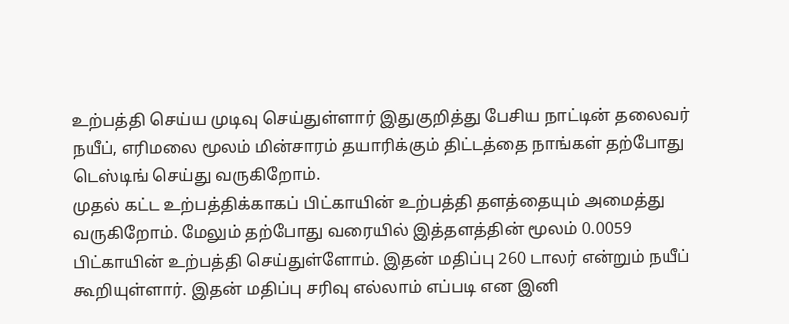உற்பத்தி செய்ய முடிவு செய்துள்ளார் இதுகுறித்து பேசிய நாட்டின் தலைவர் நயீப், எரிமலை மூலம் மின்சாரம் தயாரிக்கும் திட்டத்தை நாங்கள் தற்போது டெஸ்டிங் செய்து வருகிறோம்.
முதல் கட்ட உற்பத்திக்காகப் பிட்காயின் உற்பத்தி தளத்தையும் அமைத்து வருகிறோம். மேலும் தற்போது வரையில் இத்தளத்தின் மூலம் 0.0059 பிட்காயின் உற்பத்தி செய்துள்ளோம். இதன் மதிப்பு 260 டாலர் என்றும் நயீப் கூறியுள்ளார். இதன் மதிப்பு சரிவு எல்லாம் எப்படி என இனி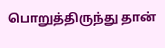பொறுத்திருந்து தான்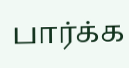பார்க்க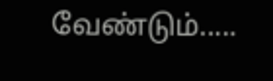வேண்டும்.....